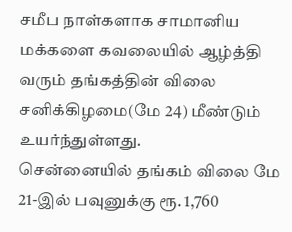சமீப நாள்களாக சாமானிய மக்களை கவலையில் ஆழ்த்தி வரும் தங்கத்தின் விலை சனிக்கிழமை(மே 24) மீண்டும் உயர்ந்துள்ளது.
சென்னையில் தங்கம் விலை மே 21-இல் பவுனுக்கு ரூ. 1,760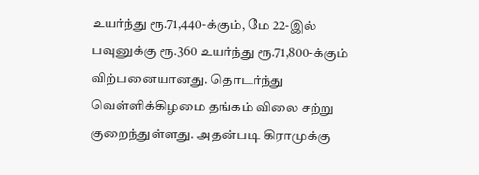உயர்ந்து ரூ.71,440-க்கும், மே 22-இல் பவுனுக்கு ரூ.360 உயர்ந்து ரூ.71,800-க்கும் விற்பனையானது. தொடர்ந்து வெள்ளிக்கிழமை தங்கம் விலை சற்று குறைந்துள்ளது. அதன்படி கிராமுக்கு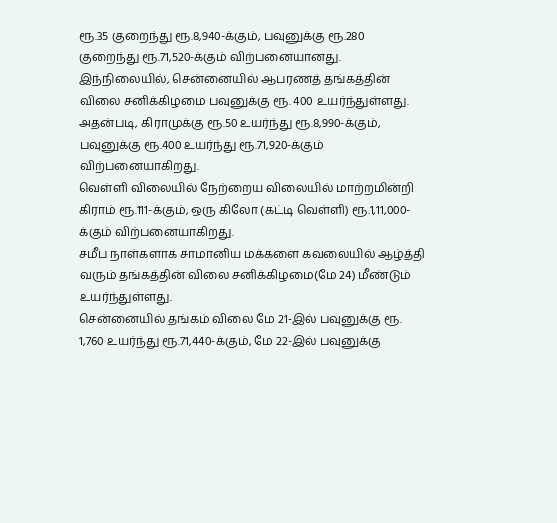ரூ.35 குறைந்து ரூ.8,940-க்கும், பவுனுக்கு ரூ.280 குறைந்து ரூ.71,520-க்கும் விற்பனையானது.
இந்நிலையில், சென்னையில் ஆபரணத் தங்கத்தின் விலை சனிக்கிழமை பவுனுக்கு ரூ. 400 உயர்ந்துள்ளது.
அதன்படி, கிராமுக்கு ரூ.50 உயர்ந்து ரூ.8,990-க்கும், பவுனுக்கு ரூ.400 உயர்ந்து ரூ.71,920-க்கும் விற்பனையாகிறது.
வெள்ளி விலையில் நேற்றைய விலையில் மாற்றமின்றி கிராம் ரூ.111-க்கும், ஒரு கிலோ (கட்டி வெள்ளி) ரூ.1,11,000-க்கும் விற்பனையாகிறது.
சமீப நாள்களாக சாமானிய மக்களை கவலையில் ஆழ்த்தி வரும் தங்கத்தின் விலை சனிக்கிழமை(மே 24) மீண்டும் உயர்ந்துள்ளது.
சென்னையில் தங்கம் விலை மே 21-இல் பவுனுக்கு ரூ. 1,760 உயர்ந்து ரூ.71,440-க்கும், மே 22-இல் பவுனுக்கு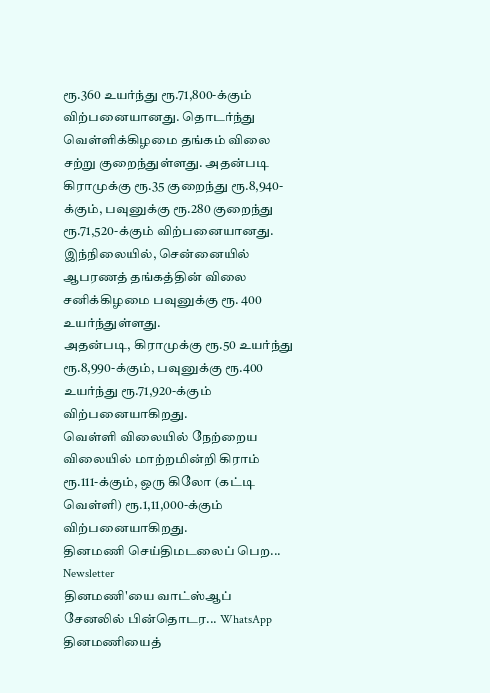ரூ.360 உயர்ந்து ரூ.71,800-க்கும் விற்பனையானது. தொடர்ந்து வெள்ளிக்கிழமை தங்கம் விலை சற்று குறைந்துள்ளது. அதன்படி கிராமுக்கு ரூ.35 குறைந்து ரூ.8,940-க்கும், பவுனுக்கு ரூ.280 குறைந்து ரூ.71,520-க்கும் விற்பனையானது.
இந்நிலையில், சென்னையில் ஆபரணத் தங்கத்தின் விலை சனிக்கிழமை பவுனுக்கு ரூ. 400 உயர்ந்துள்ளது.
அதன்படி, கிராமுக்கு ரூ.50 உயர்ந்து ரூ.8,990-க்கும், பவுனுக்கு ரூ.400 உயர்ந்து ரூ.71,920-க்கும் விற்பனையாகிறது.
வெள்ளி விலையில் நேற்றைய விலையில் மாற்றமின்றி கிராம் ரூ.111-க்கும், ஒரு கிலோ (கட்டி வெள்ளி) ரூ.1,11,000-க்கும் விற்பனையாகிறது.
தினமணி செய்திமடலைப் பெற... Newsletter
தினமணி'யை வாட்ஸ்ஆப் சேனலில் பின்தொடர... WhatsApp
தினமணியைத்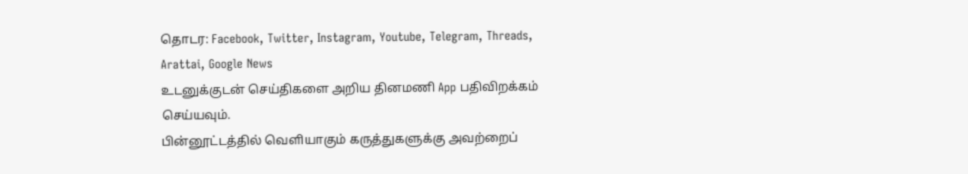தொடர: Facebook, Twitter, Instagram, Youtube, Telegram, Threads, Arattai, Google News
உடனுக்குடன் செய்திகளை அறிய தினமணி App பதிவிறக்கம் செய்யவும்.
பின்னூட்டத்தில் வெளியாகும் கருத்துகளுக்கு அவற்றைப்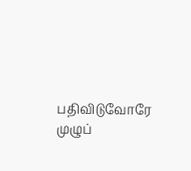பதிவிடுவோரே முழுப்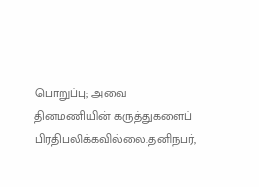பொறுப்பு; அவை தினமணியின் கருத்துகளைப் பிரதிபலிக்கவில்லை.தனிநபர்,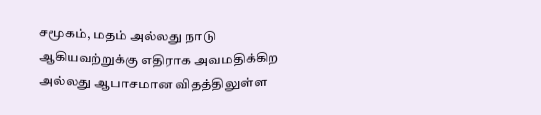சமூகம், மதம் அல்லது நாடு ஆகியவற்றுக்கு எதிராக அவமதிக்கிற அல்லது ஆபாசமான விதத்திலுள்ள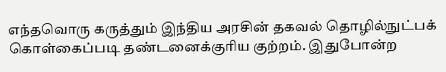எந்தவொரு கருத்தும் இந்திய அரசின் தகவல் தொழில்நுட்பக் கொள்கைப்படி தண்டனைக்குரிய குற்றம். இதுபோன்ற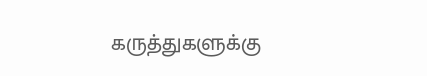கருத்துகளுக்கு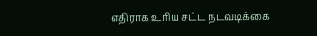எதிராக உரிய சட்ட நடவடிக்கை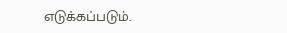எடுக்கப்படும்.